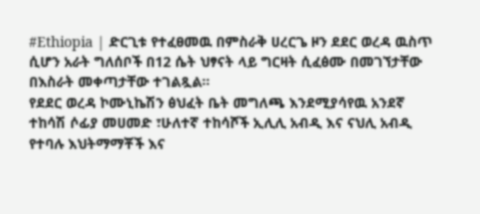#Ethiopia | ድርጊቱ የተፈፀመዉ በምስራቅ ሀረርጌ ዞን ደደር ወረዳ ዉስጥ ሲሆን አራት ግለሰቦች በ12 ሴት ህፃናት ላይ ግርዛት ሲፈፅሙ በመገኘታቸው በእስራት መቀጣታቸው ተገልጿል።
የደደር ወረዳ ኮሙኒኬሽን ፅህፈት ቤት መግለጫ እንደሚያሳየዉ አንደኛ ተከሳሽ ሶፊያ መሀመድ ፣ሁለተኛ ተከሳሾች ኢሊሊ አብዲ እና ናህሊ አብዲ የተባሉ እህትማማቾች እና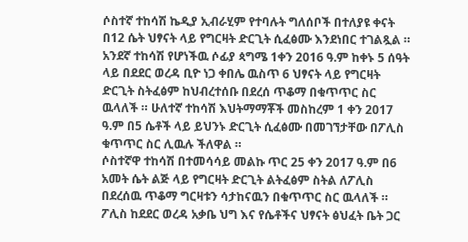ሶስተኛ ተከሳሽ ኬዲያ ኢብራሂም የተባሉት ግለሰቦች በተለያዩ ቀናት በ12 ሴት ህፃናት ላይ የግርዛት ድርጊት ሲፈፅሙ እንደነበር ተገልጿል ።
አንደኛ ተከሳሽ የሆነችዉ ሶፊያ ጳግሜ 1ቀን 2016 ዓ.ም ከቀኑ 5 ሰዓት ላይ በደደር ወረዳ ቢዮ ነጋ ቀበሌ ዉስጥ 6 ህፃናት ላይ የግርዛት ድርጊት ስትፈፅም ከህብረተሰቡ በደረሰ ጥቆማ በቁጥጥር ስር ዉላለች ። ሁለተኛ ተከሳሽ እህትማማቾች መስከረም 1 ቀን 2017 ዓ.ም በ5 ሴቶች ላይ ይህንኑ ድርጊት ሲፈፅሙ በመገኘታቸው በፖሊስ ቁጥጥር ስር ሊዉሉ ችለዋል ።
ሶስተኛዋ ተከሳሽ በተመሳሳይ መልኩ ጥር 25 ቀን 2017 ዓ.ም በ6 አመት ሴት ልጅ ላይ የግርዛት ድርጊት ልትፈፅም ስትል ለፖሊስ በደረሰዉ ጥቆማ ግርዛቱን ሳታከናዉን በቁጥጥር ስር ዉላለች ። ፖሊስ ከደደር ወረዳ አቃቤ ህግ እና የሴቶችና ህፃናት ፅህፈት ቤት ጋር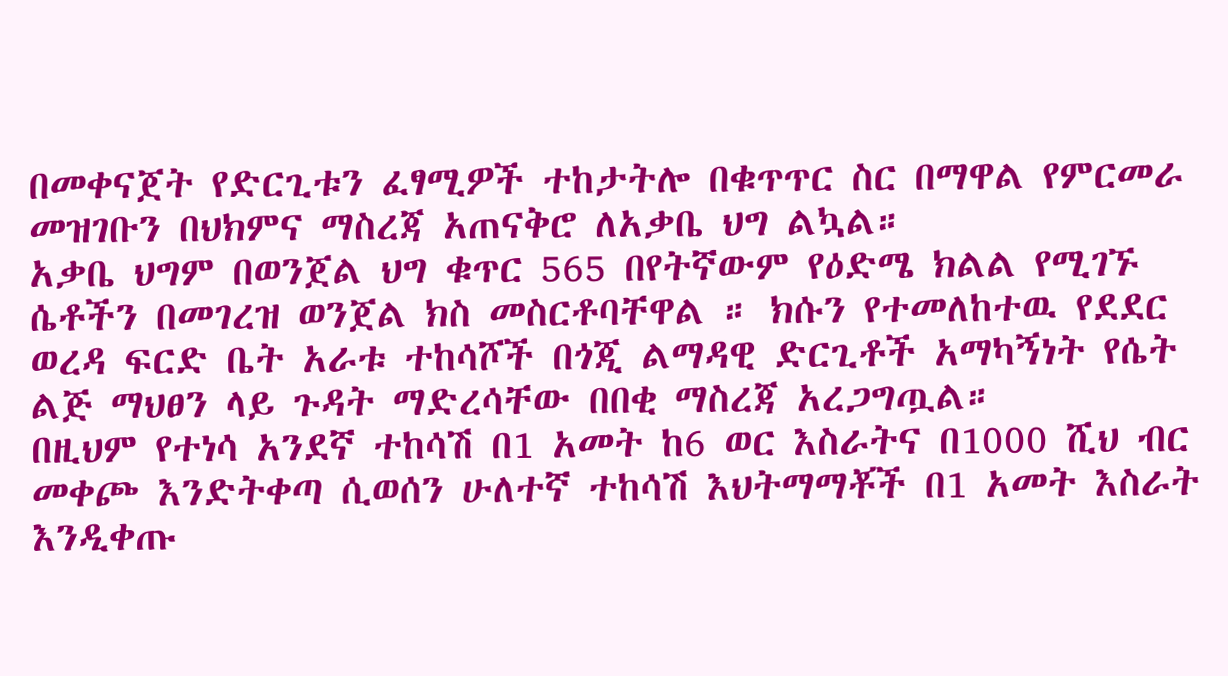በመቀናጀት የድርጊቱን ፈፃሚዎች ተከታትሎ በቁጥጥር ስር በማዋል የምርመራ መዝገቡን በህክምና ማስረጃ አጠናቅሮ ለአቃቤ ህግ ልኳል።
አቃቤ ህግም በወንጀል ህግ ቁጥር 565 በየትኛውም የዕድሜ ክልል የሚገኙ ሴቶችን በመገረዝ ወንጀል ክስ መስርቶባቸዋል ። ክሱን የተመለከተዉ የደደር ወረዳ ፍርድ ቤት አራቱ ተከሳሾች በጎጂ ልማዳዊ ድርጊቶች አማካኝነት የሴት ልጅ ማህፀን ላይ ጉዳት ማድረሳቸው በበቂ ማስረጃ አረጋግጧል።
በዚህም የተነሳ አንደኛ ተከሳሽ በ1 አመት ከ6 ወር እስራትና በ1000 ሺህ ብር መቀጮ እንድትቀጣ ሲወሰን ሁለተኛ ተከሳሽ እህትማማቾች በ1 አመት እስራት እንዲቀጡ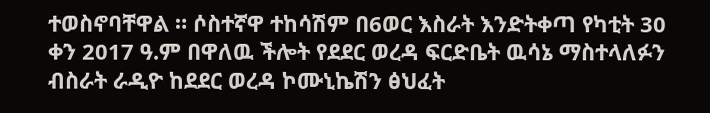ተወስኖባቸዋል ። ሶስተኛዋ ተከሳሽም በ6ወር እስራት እንድትቀጣ የካቲት 30 ቀን 2017 ዓ.ም በዋለዉ ችሎት የደደር ወረዳ ፍርድቤት ዉሳኔ ማስተላለፉን ብስራት ራዲዮ ከደደር ወረዳ ኮሙኒኬሽን ፅህፈት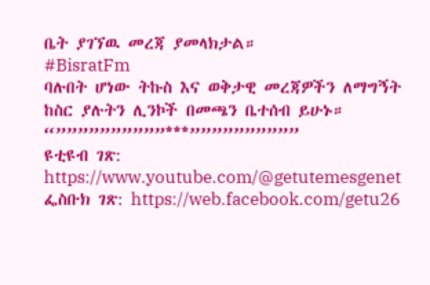ቤት ያገኘዉ መረጃ ያመላክታል።
#BisratFm
ባሉበት ሆነው ትኩስ እና ወቅታዊ መረጃዎችን ለማግኝት ከስር ያሉትን ሊንኮች በመጫን ቤተሰብ ይሁኑ።
“””””””””””***””””””””””
ዩቲዩብ ገጽ: https://www.youtube.com/@getutemesgenet
ፌስቡክ ገጽ: https://web.facebook.com/getu26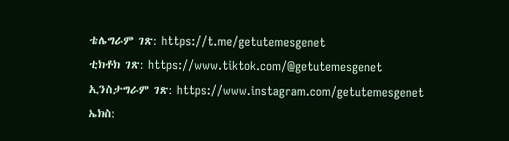ቴሌግራም ገጽ: https://t.me/getutemesgenet
ቲክቶክ ገጽ: https://www.tiktok.com/@getutemesgenet
ኢንስታግራም ገጽ: https://www.instagram.com/getutemesgenet
ኤክስ: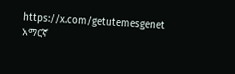https://x.com/getutemesgenet
አማርኛ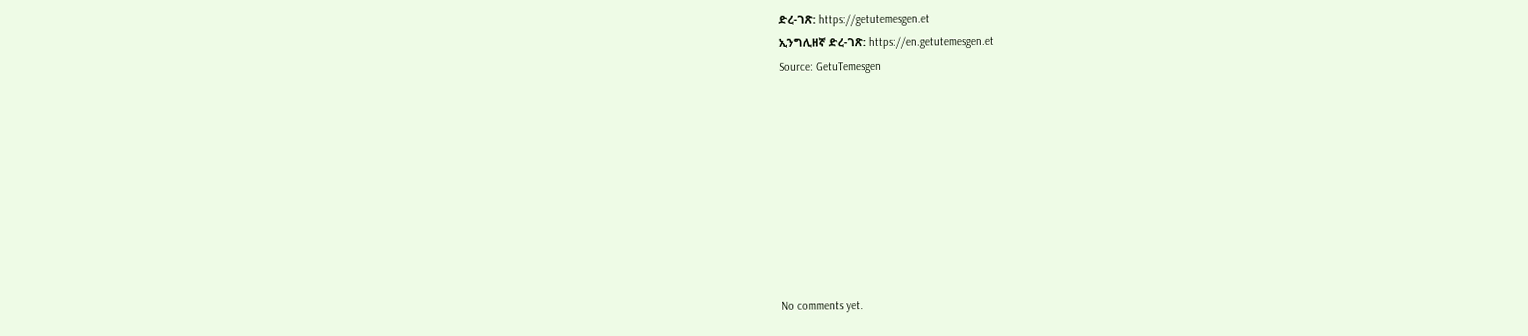ድረ-ገጽ: https://getutemesgen.et
ኢንግሊዘኛ ድረ-ገጽ: https://en.getutemesgen.et
Source: GetuTemesgen









No comments yet.